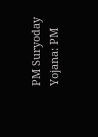PM Suryoday Yojana: PM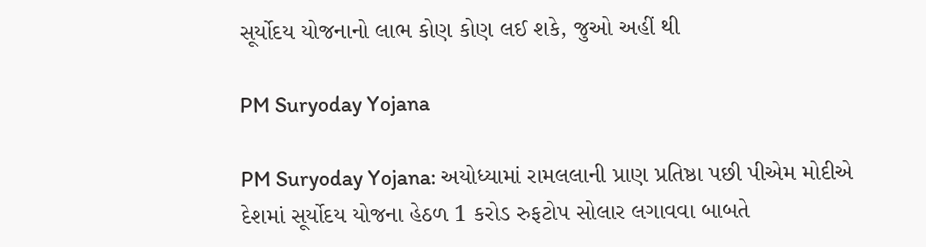સૂર્યોદય યોજનાનો લાભ કોણ કોણ લઈ શકે, જુઓ અહીં થી

PM Suryoday Yojana

PM Suryoday Yojana: અયોધ્યામાં રામલલાની પ્રાણ પ્રતિષ્ઠા પછી પીએમ મોદીએ દેશમાં સૂર્યોદય યોજના હેઠળ 1 કરોડ રુફટોપ સોલાર લગાવવા બાબતે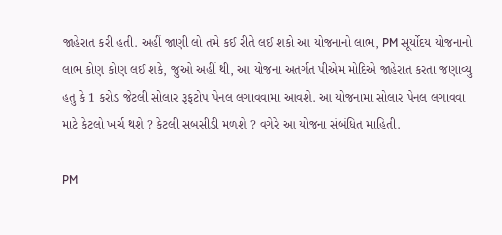જાહેરાત કરી હતી. અહીં જાણી લો તમે કઈ રીતે લઈ શકો આ યોજનાનો લાભ, PM સૂર્યોદય યોજનાનો લાભ કોણ કોણ લઈ શકે, જુઓ અહીં થી, આ યોજના અતર્ગત પીએમ મોદિએ જાહેરાત કરતા જણાવ્યુ હતુ કે 1 કરોડ જેટલી સોલાર રૂફટોપ પેનલ લગાવવામા આવશે. આ યોજનામા સોલાર પેનલ લગાવવા માટે કેટલો ખર્ચ થશે ? કેટલી સબસીડી મળશે ? વગેરે આ યોજના સંબંધિત માહિતી.

PM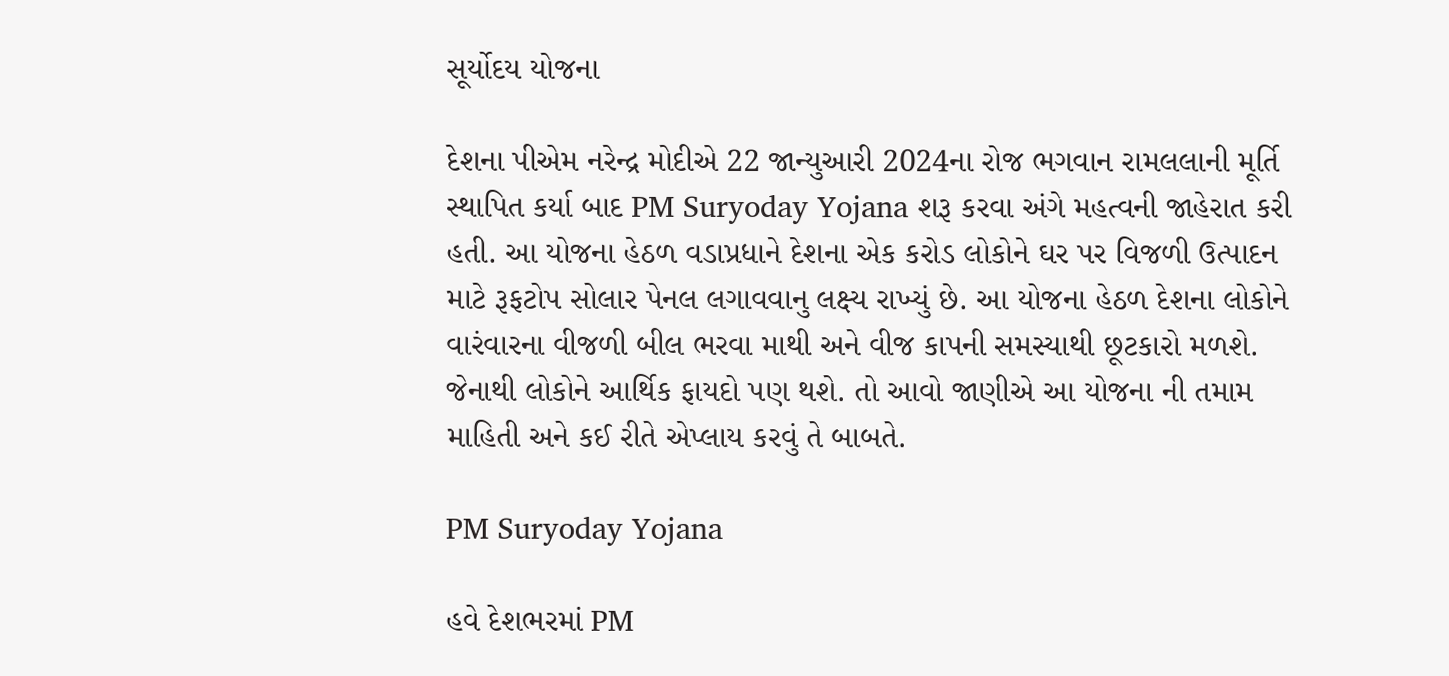સૂર્યોદય યોજના

દેશના પીએમ નરેન્દ્ર મોદીએ 22 જાન્યુઆરી 2024ના રોજ ભગવાન રામલલાની મૂર્તિ સ્થાપિત કર્યા બાદ PM Suryoday Yojana શરૂ કરવા અંગે મહત્વની જાહેરાત કરી હતી. આ યોજના હેઠળ વડાપ્રધાને દેશના એક કરોડ લોકોને ઘર પર વિજળી ઉત્પાદન માટે રૂફટોપ સોલાર પેનલ લગાવવાનુ લક્ષ્ય રાખ્યું છે. આ યોજના હેઠળ દેશના લોકોને વારંવારના વીજળી બીલ ભરવા માથી અને વીજ કાપની સમસ્યાથી છૂટકારો મળશે. જેનાથી લોકોને આર્થિક ફાયદો પણ થશે. તો આવો જાણીએ આ યોજના ની તમામ માહિતી અને કઈ રીતે એપ્લાય કરવું તે બાબતે.

PM Suryoday Yojana

હવે દેશભરમાં PM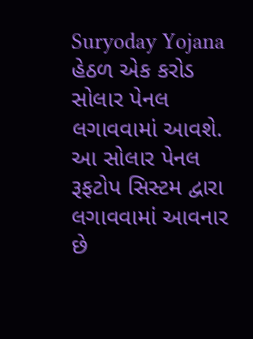Suryoday Yojana હેઠળ એક કરોડ સોલાર પેનલ લગાવવામાં આવશે. આ સોલાર પેનલ રૂફટોપ સિસ્ટમ દ્વારા લગાવવામાં આવનાર છે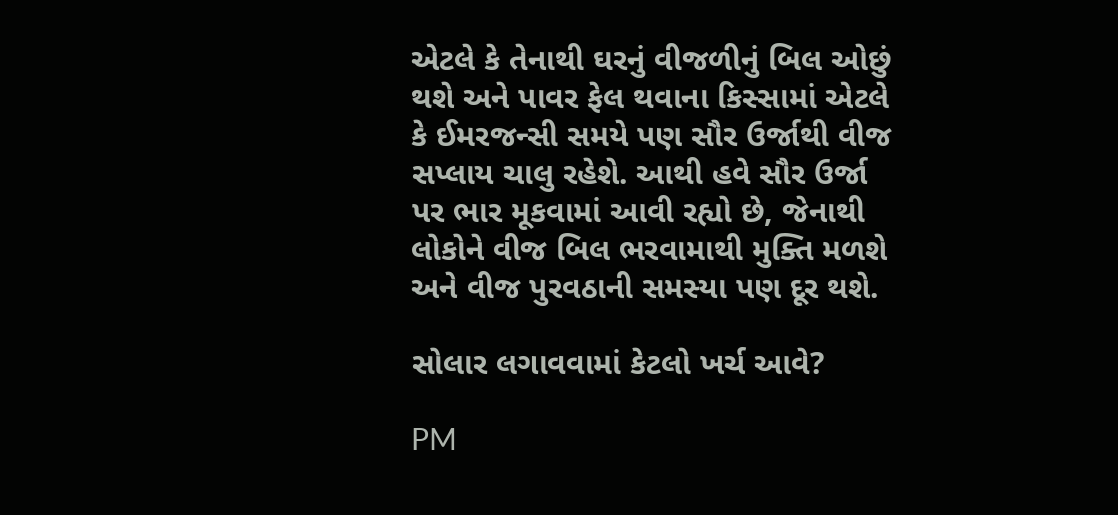એટલે કે તેનાથી ઘરનું વીજળીનું બિલ ઓછું થશે અને પાવર ફેલ થવાના કિસ્સામાં એટલે કે ઈમરજન્સી સમયે પણ સૌર ઉર્જાથી વીજ સપ્લાય ચાલુ રહેશે. આથી હવે સૌર ઉર્જા પર ભાર મૂકવામાં આવી રહ્યો છે, જેનાથી લોકોને વીજ બિલ ભરવામાથી મુક્તિ મળશે અને વીજ પુરવઠાની સમસ્યા પણ દૂર થશે.

સોલાર લગાવવામાં કેટલો ખર્ચ આવે?

PM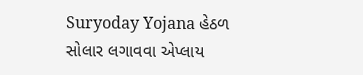Suryoday Yojana હેઠળ સોલાર લગાવવા એપ્લાય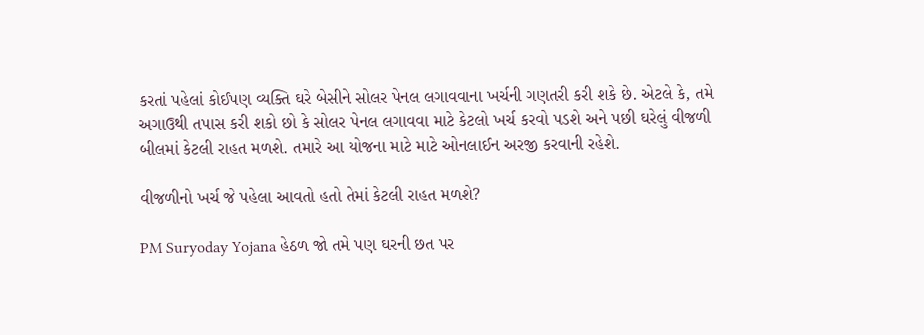કરતાં પહેલાં કોઈપણ વ્યક્તિ ઘરે બેસીને સોલર પેનલ લગાવવાના ખર્ચની ગણતરી કરી શકે છે. એટલે કે, તમે અગાઉથી તપાસ કરી શકો છો કે સોલર પેનલ લગાવવા માટે કેટલો ખર્ચ કરવો પડશે અને પછી ઘરેલું વીજળી બીલમાં કેટલી રાહત મળશે. તમારે આ યોજના માટે માટે ઓનલાઈન અરજી કરવાની રહેશે.

વીજળીનો ખર્ચ જે પહેલા આવતો હતો તેમાં કેટલી રાહત મળશે?

PM Suryoday Yojana હેઠળ જો તમે પણ ઘરની છત પર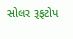સોલર રૂફટોપ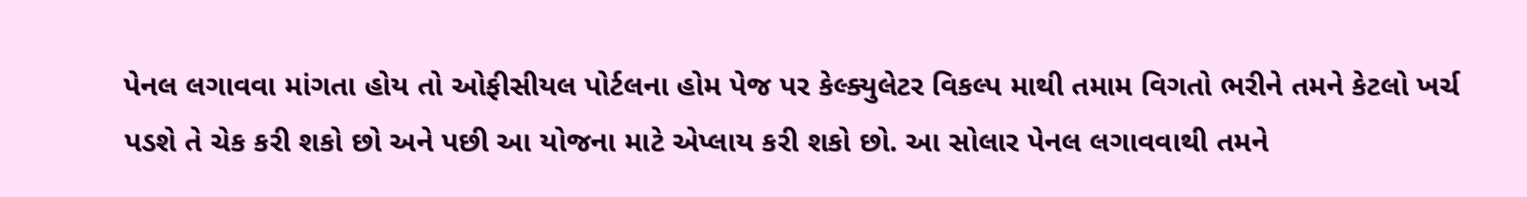પેનલ લગાવવા માંગતા હોય તો ઓફીસીયલ પોર્ટલના હોમ પેજ પર કેલ્ક્યુલેટર વિકલ્પ માથી તમામ વિગતો ભરીને તમને કેટલો ખર્ચ પડશે તે ચેક કરી શકો છો અને પછી આ યોજના માટે એપ્લાય કરી શકો છો. આ સોલાર પેનલ લગાવવાથી તમને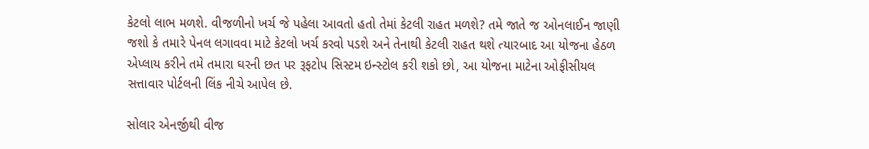કેટલો લાભ મળશે. વીજળીનો ખર્ચ જે પહેલા આવતો હતો તેમાં કેટલી રાહત મળશે? તમે જાતે જ ઓનલાઈન જાણી જશો કે તમારે પેનલ લગાવવા માટે કેટલો ખર્ચ કરવો પડશે અને તેનાથી કેટલી રાહત થશે ત્યારબાદ આ યોજના હેઠળ એપ્લાય કરીને તમે તમારા ઘરની છત પર રૂફટોપ સિસ્ટમ ઇન્સ્ટોલ કરી શકો છો, આ યોજના માટેના ઓફીસીયલ સત્તાવાર પોર્ટલની લિંક નીચે આપેલ છે.

સોલાર એનર્જીથી વીજ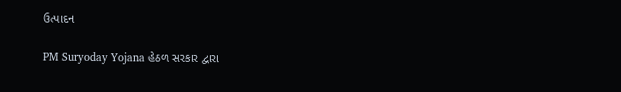ઉત્પાદન

PM Suryoday Yojana હેઠળ સરકાર દ્વારા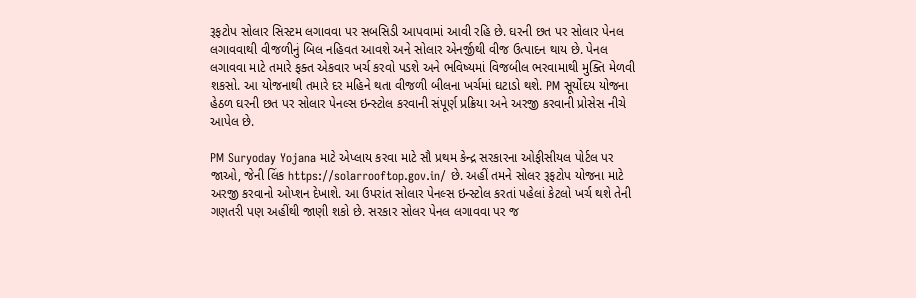રૂફટોપ સોલાર સિસ્ટમ લગાવવા પર સબસિડી આપવામાં આવી રહિ છે. ઘરની છત પર સોલાર પેનલ લગાવવાથી વીજળીનું બિલ નહિવત આવશે અને સોલાર એનર્જીથી વીજ ઉત્પાદન થાય છે. પેનલ લગાવવા માટે તમારે ફક્ત એકવાર ખર્ચ કરવો પડશે અને ભવિષ્યમાં વિજબીલ ભરવામાથી મુક્તિ મેળવી શકસો. આ યોજનાથી તમારે દર મહિને થતા વીજળી બીલના ખર્ચમાં ઘટાડો થશે. PM સૂર્યોદય યોજના હેઠળ ઘરની છત પર સોલાર પેનલ્સ ઇન્સ્ટોલ કરવાની સંપૂર્ણ પ્રક્રિયા અને અરજી કરવાની પ્રોસેસ નીચે આપેલ છે.

PM Suryoday Yojana માટે એપ્લાય કરવા માટે સૌ પ્રથમ કેન્દ્ર સરકારના ઓફીસીયલ પોર્ટલ પર જાઓ, જેની લિંક https://solarrooftop.gov.in/ છે. અહીં તમને સોલર રૂફટોપ યોજના માટે અરજી કરવાનો ઓપ્શન દેખાશે. આ ઉપરાંત સોલાર પેનલ્સ ઇન્સ્ટોલ કરતાં પહેલાં કેટલો ખર્ચ થશે તેની ગણતરી પણ અહીંથી જાણી શકો છે. સરકાર સોલર પેનલ લગાવવા પર જ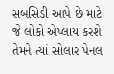સબસિડી આપે છે માટે જે લોકો એપ્લાય કરશે તેમને ત્યાં સોલાર પેનલ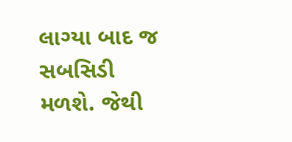લાગ્યા બાદ જ સબસિડી મળશે. જેથી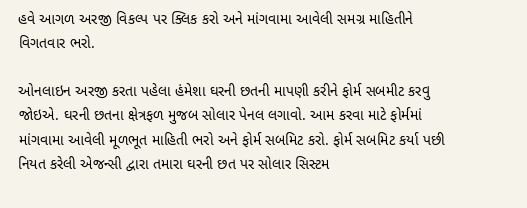હવે આગળ અરજી વિકલ્પ પર ક્લિક કરો અને માંગવામા આવેલી સમગ્ર માહિતીને વિગતવાર ભરો.

ઓનલાઇન અરજી કરતા પહેલા હંમેશા ઘરની છતની માપણી કરીને ફોર્મ સબમીટ કરવુ જોઇએ. ઘરની છતના ક્ષેત્રફળ મુજબ સોલાર પેનલ લગાવો. આમ કરવા માટે ફોર્મમાં માંગવામા આવેલી મૂળભૂત માહિતી ભરો અને ફોર્મ સબમિટ કરો. ફોર્મ સબમિટ કર્યા પછી નિયત કરેલી એજન્સી દ્વારા તમારા ઘરની છત પર સોલાર સિસ્ટમ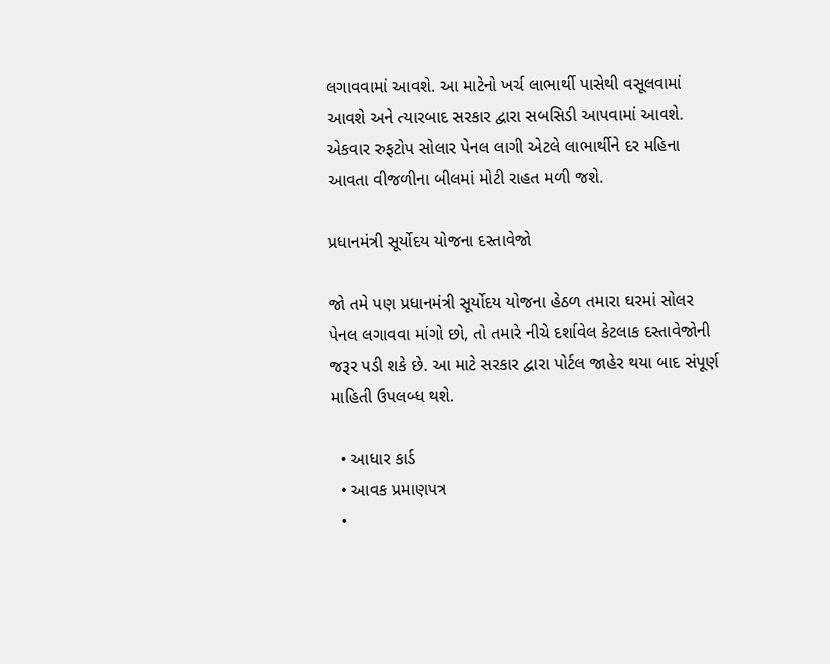લગાવવામાં આવશે. આ માટેનો ખર્ચ લાભાર્થી પાસેથી વસૂલવામાં આવશે અને ત્યારબાદ સરકાર દ્વારા સબસિડી આપવામાં આવશે. એકવાર રુફટોપ સોલાર પેનલ લાગી એટલે લાભાર્થીને દર મહિના આવતા વીજળીના બીલમાં મોટી રાહત મળી જશે.

પ્રધાનમંત્રી સૂર્યોદય યોજના દસ્તાવેજો

જો તમે પણ પ્રધાનમંત્રી સૂર્યોદય યોજના હેઠળ તમારા ઘરમાં સોલર પેનલ લગાવવા માંગો છો, તો તમારે નીચે દર્શાવેલ કેટલાક દસ્તાવેજોની જરૂર પડી શકે છે. આ માટે સરકાર દ્વારા પોર્ટલ જાહેર થયા બાદ સંપૂર્ણ માહિતી ઉપલબ્ધ થશે.

  • આધાર કાર્ડ
  • આવક પ્રમાણપત્ર
  •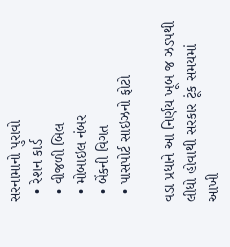સરનામાનો પુરાવો
  • રેશન કાર્ડ
  • વીજળી બિલ
  • મોબાઇલ નંબર
  • બેંકની વિગત
  • પાસપોર્ટ સાઇઝનો ફોટો

વડા પ્રધાને આ નિર્ણય ખૂબ જ ઝડપથી લીધો હોવાથી સરકાર ટૂંક સમયમાં આખી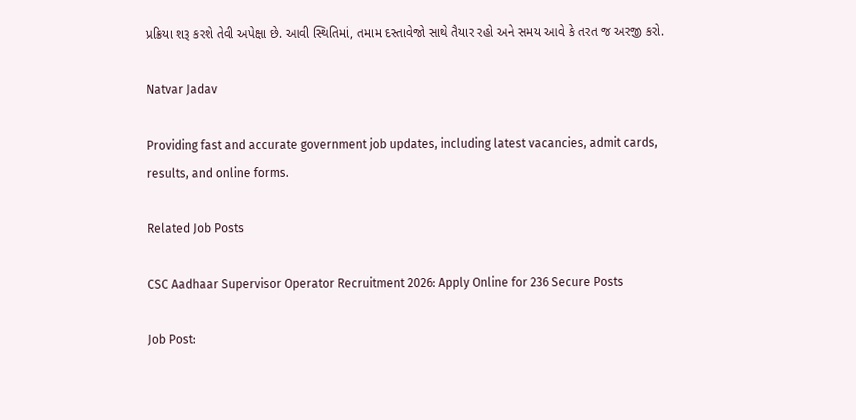પ્રક્રિયા શરૂ કરશે તેવી અપેક્ષા છે. આવી સ્થિતિમાં, તમામ દસ્તાવેજો સાથે તૈયાર રહો અને સમય આવે કે તરત જ અરજી કરો.

Natvar Jadav

Providing fast and accurate government job updates, including latest vacancies, admit cards, results, and online forms.

Related Job Posts

CSC Aadhaar Supervisor Operator Recruitment 2026: Apply Online for 236 Secure Posts

Job Post: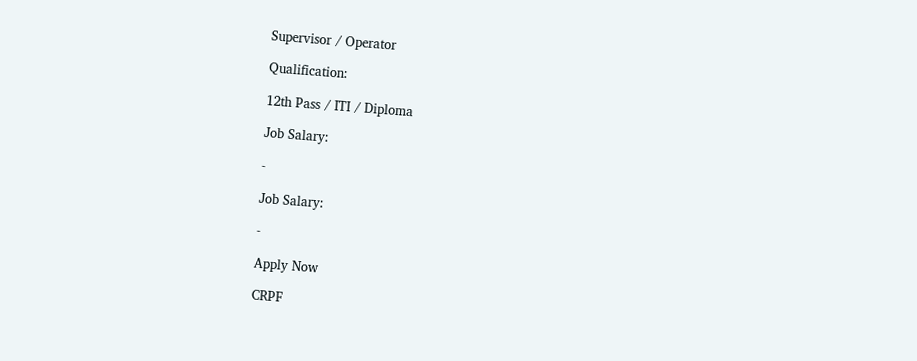Supervisor / Operator

Qualification:

12th Pass / ITI / Diploma

Job Salary:

-

Job Salary:

-

Apply Now

CRPF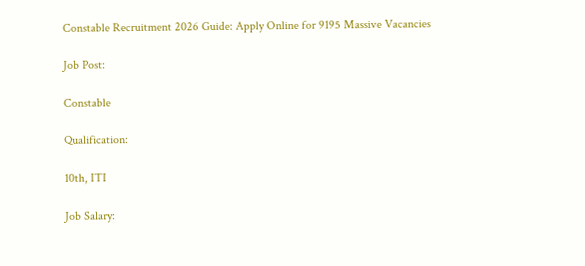Constable Recruitment 2026 Guide: Apply Online for 9195 Massive Vacancies

Job Post:

Constable

Qualification:

10th, ITI

Job Salary: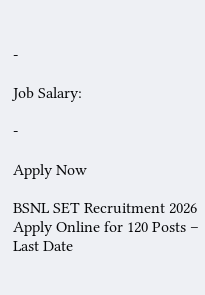-

Job Salary:

-

Apply Now

BSNL SET Recruitment 2026 Apply Online for 120 Posts – Last Date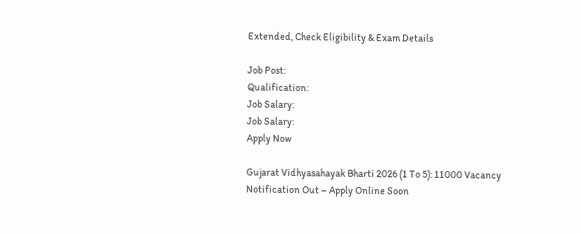Extended, Check Eligibility & Exam Details

Job Post:
Qualification:
Job Salary:
Job Salary:
Apply Now

Gujarat Vidhyasahayak Bharti 2026 (1 To 5): 11000 Vacancy Notification Out – Apply Online Soon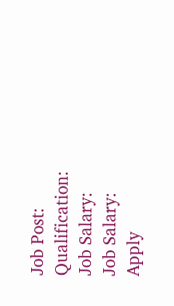Job Post:
Qualification:
Job Salary:
Job Salary:
Apply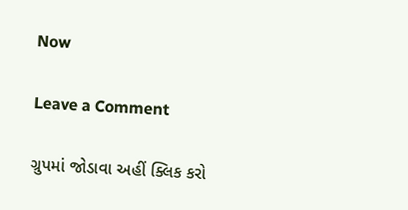Now

Leave a Comment

ગ્રુપમાં જોડાવા અહીં ક્લિક કરો